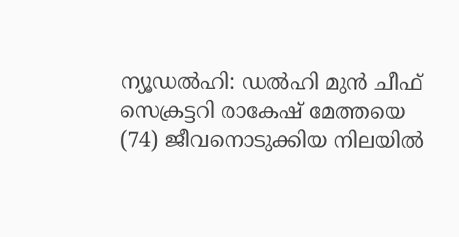ന്യൂഡൽഹി: ഡൽഹി മുൻ ചീഫ് സെക്രട്ടറി രാകേഷ് മേത്തയെ (74) ജീവനൊടുക്കിയ നിലയിൽ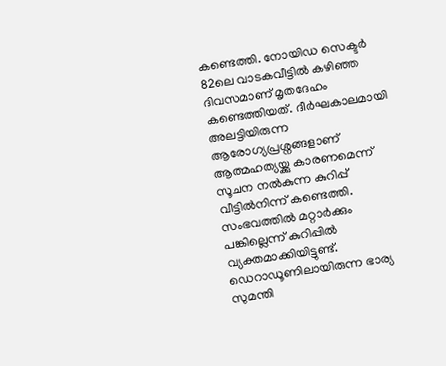കണ്ടെത്തി. നോയിഡ സെക്ടർ 82ലെ വാടകവീട്ടിൽ കഴിഞ്ഞ ദിവസമാണ് മൃതദേഹം കണ്ടെത്തിയത്. ദീർഘകാലമായി അലട്ടിയിരുന്ന ആരോഗ്യപ്രശ്നങ്ങളാണ് ആത്മഹത്യയ്ക്കു കാരണമെന്ന് സൂചന നൽകുന്ന കുറിപ്പ് വീട്ടിൽനിന്ന് കണ്ടെത്തി. സംഭവത്തിൽ മറ്റാർക്കും പങ്കില്ലെന്ന് കുറിപ്പിൽ വ്യക്തമാക്കിയിട്ടുണ്ട്. ഡെറാഡൂണിലായിരുന്ന ഭാര്യ സുമന്തി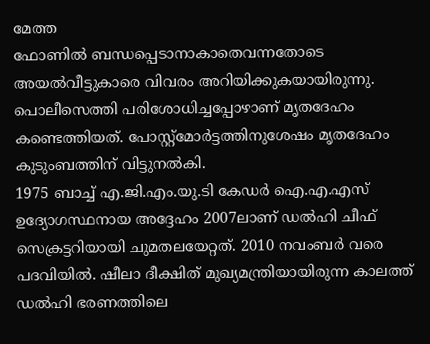മേത്ത
ഫോണിൽ ബന്ധപ്പെടാനാകാതെവന്നതോടെ അയൽവീട്ടുകാരെ വിവരം അറിയിക്കുകയായിരുന്നു. പൊലീസെത്തി പരിശോധിച്ചപ്പോഴാണ് മൃതദേഹം കണ്ടെത്തിയത്. പോസ്റ്റ്മോർട്ടത്തിനുശേഷം മൃതദേഹം കുടുംബത്തിന് വിട്ടുനൽകി.
1975 ബാച്ച് എ.ജി.എം.യു.ടി കേഡർ ഐ.എ.എസ് ഉദ്യോഗസ്ഥനായ അദ്ദേഹം 2007ലാണ് ഡൽഹി ചീഫ് സെക്രട്ടറിയായി ചുമതലയേറ്റത്. 2010 നവംബർ വരെ പദവിയിൽ. ഷീലാ ദീക്ഷിത് മുഖ്യമന്ത്രിയായിരുന്ന കാലത്ത് ഡൽഹി ഭരണത്തിലെ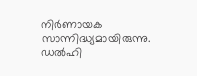നിർണായക സാന്നിദ്ധ്യമായിരുന്നു. ഡൽഹി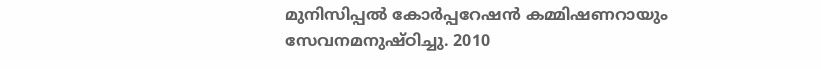മുനിസിപ്പൽ കോർപ്പറേഷൻ കമ്മിഷണറായും സേവനമനുഷ്ഠിച്ചു. 2010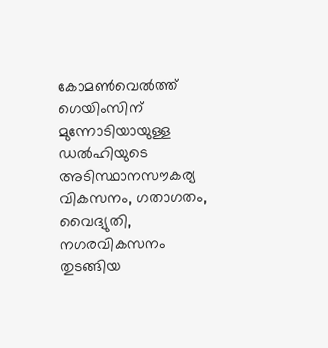കോമൺവെൽത്ത് ഗെയിംസിന് മുന്നോടിയായുള്ള ഡൽഹിയുടെ അടിസ്ഥാനസൗകര്യ വികസനം, ഗതാഗതം, വൈദ്യുതി, നഗരവികസനം തുടങ്ങിയ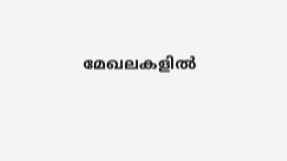മേഖലകളിൽ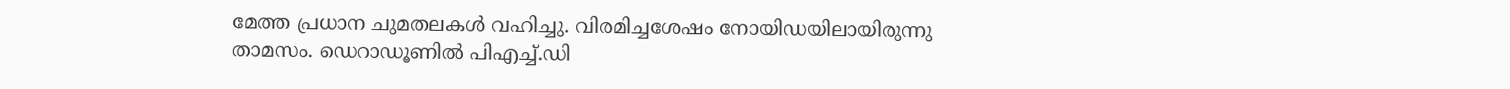മേത്ത പ്രധാന ചുമതലകൾ വഹിച്ചു. വിരമിച്ചശേഷം നോയിഡയിലായിരുന്നു താമസം. ഡെറാഡൂണിൽ പിഎച്ച്.ഡി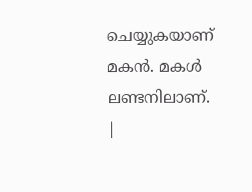ചെയ്യുകയാണ് മകൻ. മകൾ ലണ്ടനിലാണ്.
|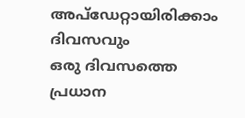അപ്ഡേറ്റായിരിക്കാം ദിവസവും
ഒരു ദിവസത്തെ പ്രധാന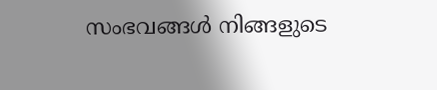സംഭവങ്ങൾ നിങ്ങളുടെ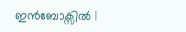ഇൻബോക്സിൽ |